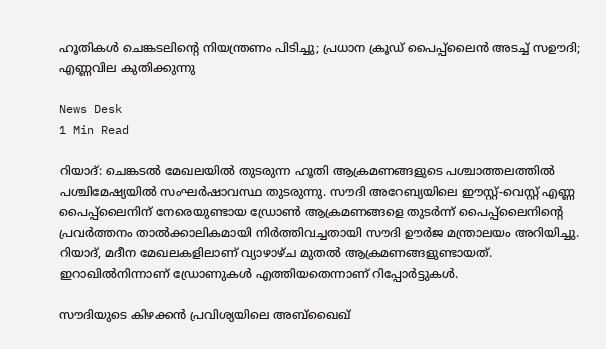ഹൂതികൾ ചെങ്കടലിന്റെ നിയന്ത്രണം പിടിച്ചു; പ്രധാന ക്രൂഡ് പൈപ്പ്‌ലൈൻ അടച്ച് സഊദി; എണ്ണവില കുതിക്കുന്നു

News Desk
1 Min Read

റിയാദ്: ചെങ്കടൽ മേഖലയിൽ തുടരുന്ന ഹൂതി ആക്രമണങ്ങളുടെ പശ്ചാത്തലത്തിൽ പശ്ചിമേഷ്യയിൽ സംഘർഷാവസ്ഥ തുടരുന്നു. സൗദി അറേബ്യയിലെ ഈസ്റ്റ്-വെസ്റ്റ് എണ്ണ പൈപ്പ്‌ലൈനിന് നേരെയുണ്ടായ ഡ്രോൺ ആക്രമണങ്ങളെ തുടർന്ന് പൈപ്പ്‌ലൈനിന്റെ പ്രവർത്തനം താൽക്കാലികമായി നിർത്തിവച്ചതായി സൗദി ഊർജ മന്ത്രാലയം അറിയിച്ചു. റിയാദ്, മദീന മേഖലകളിലാണ് വ്യാഴാഴ്ച മുതൽ ആക്രമണങ്ങളുണ്ടായത്. ഇറാഖിൽനിന്നാണ് ഡ്രോണുകൾ എത്തിയതെന്നാണ് റിപ്പോർട്ടുകൾ.

സൗദിയുടെ കിഴക്കൻ പ്രവിശ്യയിലെ അബ്ഖൈഖ്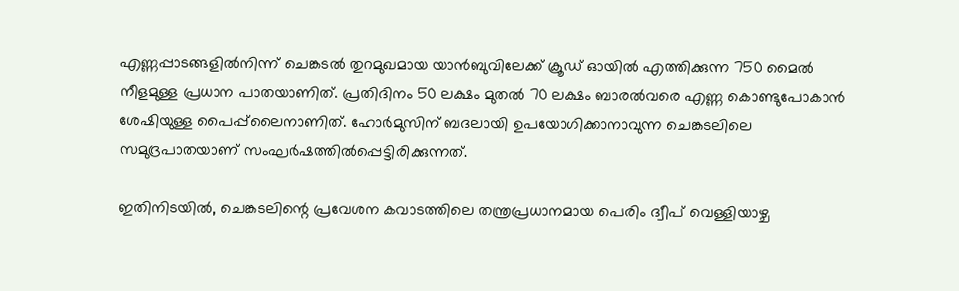എണ്ണപ്പാടങ്ങളിൽനിന്ന് ചെങ്കടൽ തുറമുഖമായ യാൻബുവിലേക്ക് ക്രൂഡ് ഓയിൽ എത്തിക്കുന്ന 750 മൈൽ നീളമുള്ള പ്രധാന പാതയാണിത്. പ്രതിദിനം 50 ലക്ഷം മുതൽ 70 ലക്ഷം ബാരൽവരെ എണ്ണ കൊണ്ടുപോകാൻ ശേഷിയുള്ള പൈപ്പ്‌ലൈനാണിത്. ഹോർമുസിന് ബദലായി ഉപയോഗിക്കാനാവുന്ന ചെങ്കടലിലെ സമുദ്രപാതയാണ് സംഘർഷത്തിൽപ്പെട്ടിരിക്കുന്നത്.

ഇതിനിടയിൽ, ചെങ്കടലിന്റെ പ്രവേശന കവാടത്തിലെ തന്ത്രപ്രധാനമായ പെരിം ദ്വീപ് വെള്ളിയാഴ്ച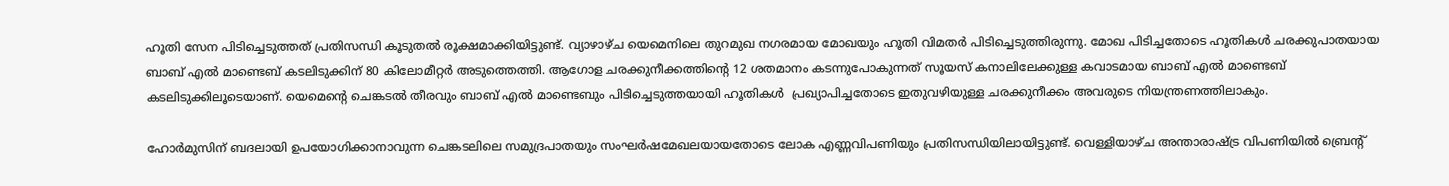ഹൂതി സേന പിടിച്ചെടുത്തത് പ്രതിസന്ധി കൂടുതൽ രൂക്ഷമാക്കിയിട്ടുണ്ട്. വ്യാഴാഴ്ച യെമെനിലെ തുറമുഖ നഗരമായ മോഖയും ഹൂതി വിമതർ പിടിച്ചെടുത്തിരുന്നു. മോഖ പിടിച്ചതോടെ ഹൂതികൾ ചരക്കുപാതയായ ബാബ് എൽ മാണ്ടെബ് കടലിടുക്കിന് 80 കിലോമീറ്റർ അടുത്തെത്തി. ആഗോള ചരക്കുനീക്കത്തിന്റെ 12 ശതമാനം കടന്നുപോകുന്നത് സൂയസ് കനാലിലേക്കുള്ള കവാടമായ ബാബ് എൽ മാണ്ടെബ് കടലിടുക്കിലൂടെയാണ്. യെമെന്റെ ചെങ്കടൽ തീരവും ബാബ് എൽ മാണ്ടെബും പിടിച്ചെടുത്തയായി ഹൂതികൾ  പ്രഖ്യാപിച്ചതോടെ ഇതുവഴിയുള്ള ചരക്കുനീക്കം അവരുടെ നിയന്ത്രണത്തിലാകും.

ഹോർമുസിന് ബദലായി ഉപയോഗിക്കാനാവുന്ന ചെങ്കടലിലെ സമുദ്രപാതയും സംഘർഷമേഖലയായതോടെ ലോക എണ്ണവിപണിയും പ്രതിസന്ധിയിലായിട്ടുണ്ട്. വെള്ളിയാഴ്ച അന്താരാഷ്ട്ര വിപണിയിൽ ബ്രെന്റ്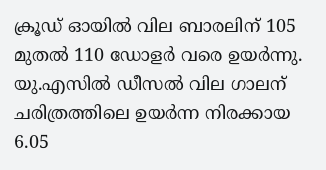ക്രൂഡ് ഓയിൽ വില ബാരലിന് 105 മുതൽ 110 ഡോളർ വരെ ഉയർന്നു. യു.എസിൽ ഡീസൽ വില ഗാലന് ചരിത്രത്തിലെ ഉയർന്ന നിരക്കായ 6.05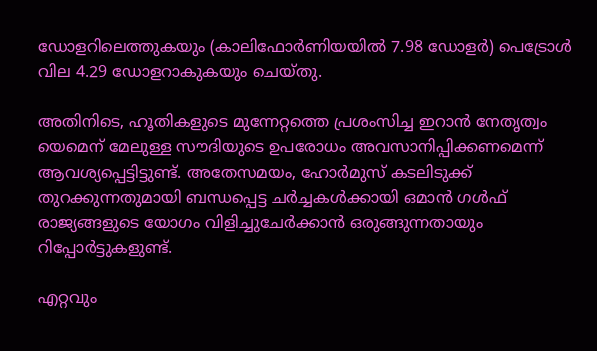ഡോളറിലെത്തുകയും (കാലിഫോർണിയയിൽ 7.98 ഡോളർ) പെട്രോൾ വില 4.29 ഡോളറാകുകയും ചെയ്തു.

അതിനിടെ, ഹൂതികളുടെ മുന്നേറ്റത്തെ പ്രശംസിച്ച ഇറാൻ നേതൃത്വം യെമെന് മേലുള്ള സൗദിയുടെ ഉപരോധം അവസാനിപ്പിക്കണമെന്ന് ആവശ്യപ്പെട്ടിട്ടുണ്ട്. അതേസമയം, ഹോർമുസ് കടലിടുക്ക് തുറക്കുന്നതുമായി ബന്ധപ്പെട്ട ചർച്ചകൾക്കായി ഒമാൻ ഗൾഫ് രാജ്യങ്ങളുടെ യോഗം വിളിച്ചുചേർക്കാൻ ഒരുങ്ങുന്നതായും റിപ്പോർട്ടുകളുണ്ട്.

എറ്റവും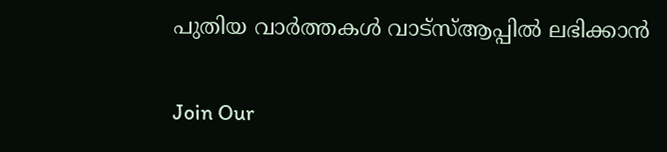പുതിയ വാർത്തകൾ വാട്സ്ആപ്പിൽ ലഭിക്കാൻ

Join Our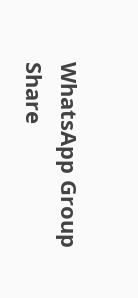WhatsApp Group
Share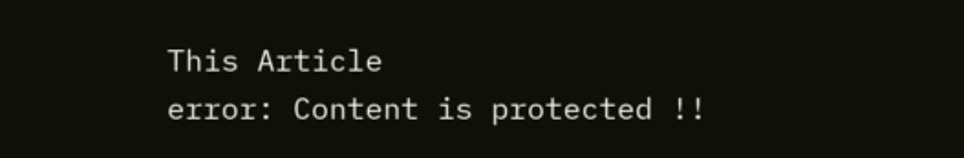This Article
error: Content is protected !!